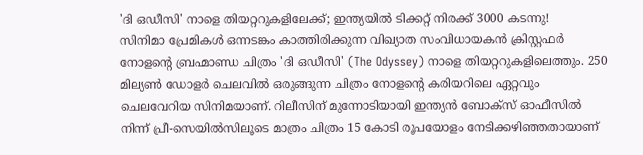'ദി ഒഡീസി' നാളെ തിയറ്ററുകളിലേക്ക്; ഇന്ത്യയിൽ ടിക്കറ്റ് നിരക്ക് 3000 കടന്നു!
സിനിമാ പ്രേമികൾ ഒന്നടങ്കം കാത്തിരിക്കുന്ന വിഖ്യാത സംവിധായകൻ ക്രിസ്റ്റഫർ നോളന്റെ ബ്രഹ്മാണ്ഡ ചിത്രം 'ദി ഒഡീസി' (The Odyssey) നാളെ തിയറ്ററുകളിലെത്തും. 250 മില്യൺ ഡോളർ ചെലവിൽ ഒരുങ്ങുന്ന ചിത്രം നോളന്റെ കരിയറിലെ ഏറ്റവും ചെലവേറിയ സിനിമയാണ്. റിലീസിന് മുന്നോടിയായി ഇന്ത്യൻ ബോക്സ് ഓഫീസിൽ നിന്ന് പ്രീ-സെയിൽസിലൂടെ മാത്രം ചിത്രം 15 കോടി രൂപയോളം നേടിക്കഴിഞ്ഞതായാണ്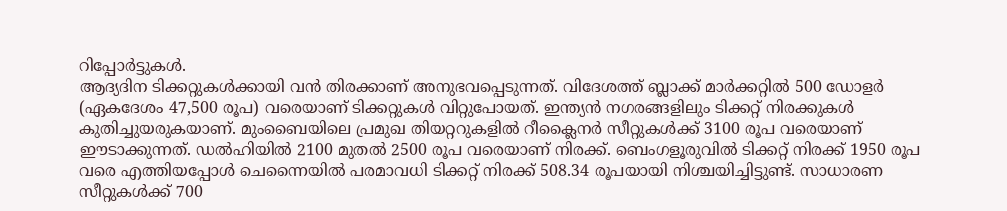റിപ്പോർട്ടുകൾ.
ആദ്യദിന ടിക്കറ്റുകൾക്കായി വൻ തിരക്കാണ് അനുഭവപ്പെടുന്നത്. വിദേശത്ത് ബ്ലാക്ക് മാർക്കറ്റിൽ 500 ഡോളർ (ഏകദേശം 47,500 രൂപ) വരെയാണ് ടിക്കറ്റുകൾ വിറ്റുപോയത്. ഇന്ത്യൻ നഗരങ്ങളിലും ടിക്കറ്റ് നിരക്കുകൾ കുതിച്ചുയരുകയാണ്. മുംബൈയിലെ പ്രമുഖ തിയറ്ററുകളിൽ റീക്ലൈനർ സീറ്റുകൾക്ക് 3100 രൂപ വരെയാണ് ഈടാക്കുന്നത്. ഡൽഹിയിൽ 2100 മുതൽ 2500 രൂപ വരെയാണ് നിരക്ക്. ബെംഗളൂരുവിൽ ടിക്കറ്റ് നിരക്ക് 1950 രൂപ വരെ എത്തിയപ്പോൾ ചെന്നൈയിൽ പരമാവധി ടിക്കറ്റ് നിരക്ക് 508.34 രൂപയായി നിശ്ചയിച്ചിട്ടുണ്ട്. സാധാരണ സീറ്റുകൾക്ക് 700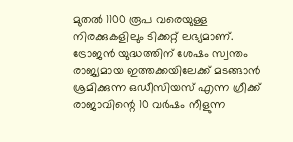മുതൽ 1100 രൂപ വരെയുള്ള നിരക്കുകളിലും ടിക്കറ്റ് ലഭ്യമാണ്.
ട്രോജൻ യുദ്ധത്തിന് ശേഷം സ്വന്തം രാജ്യമായ ഇത്തക്കയിലേക്ക് മടങ്ങാൻ ശ്രമിക്കുന്ന ഒഡീസിയസ് എന്ന ഗ്രീക്ക് രാജാവിന്റെ 10 വർഷം നീളുന്ന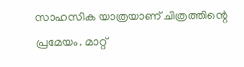സാഹസിക യാത്രയാണ് ചിത്രത്തിന്റെ പ്രമേയം. മാറ്റ്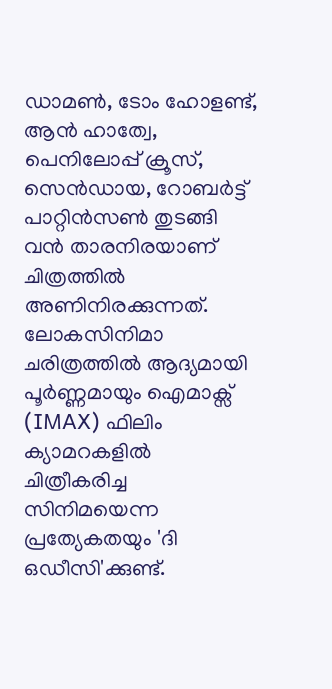ഡാമൺ, ടോം ഹോളണ്ട്, ആൻ ഹാത്വേ, പെനിലോപ്പ് ക്രൂസ്, സെൻഡായ, റോബർട്ട് പാറ്റിൻസൺ തുടങ്ങി വൻ താരനിരയാണ് ചിത്രത്തിൽ അണിനിരക്കുന്നത്.
ലോകസിനിമാ ചരിത്രത്തിൽ ആദ്യമായി പൂർണ്ണമായും ഐമാക്സ് (IMAX) ഫിലിം ക്യാമറകളിൽ ചിത്രീകരിച്ച സിനിമയെന്ന പ്രത്യേകതയും 'ദി ഒഡീസി'ക്കുണ്ട്.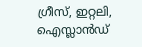ഗ്രീസ്, ഇറ്റലി, ഐസ്ലാൻഡ്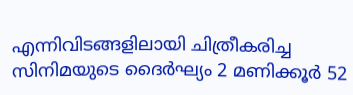എന്നിവിടങ്ങളിലായി ചിത്രീകരിച്ച സിനിമയുടെ ദൈർഘ്യം 2 മണിക്കൂർ 52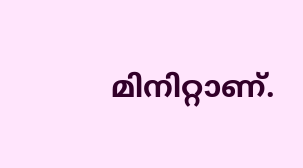മിനിറ്റാണ്.